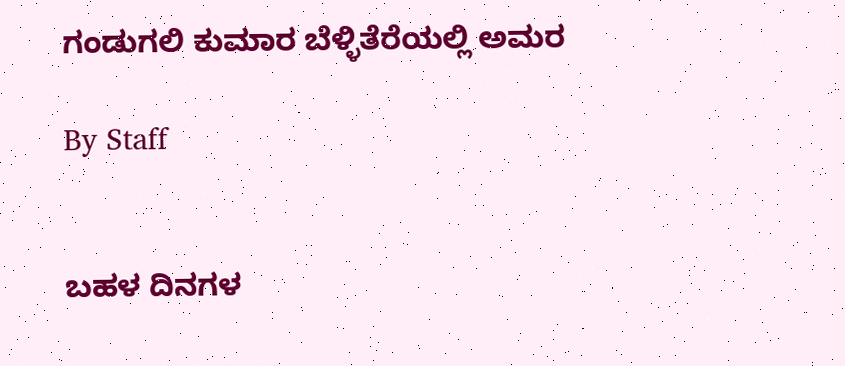ಗಂಡುಗಲಿ ಕುಮಾರ ಬೆಳ್ಳಿತೆರೆಯಲ್ಲಿ ಅಮರ

By Staff


ಬಹಳ ದಿನಗಳ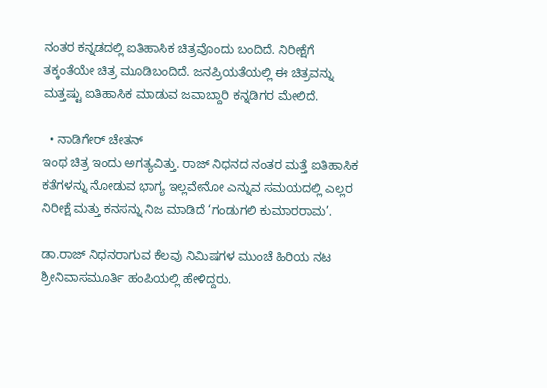ನಂತರ ಕನ್ನಡದಲ್ಲಿ ಐತಿಹಾಸಿಕ ಚಿತ್ರವೊಂದು ಬಂದಿದೆ. ನಿರೀಕ್ಷೆಗೆ ತಕ್ಕಂತೆಯೇ ಚಿತ್ರ ಮೂಡಿಬಂದಿದೆ. ಜನಪ್ರಿಯತೆಯಲ್ಲಿ ಈ ಚಿತ್ರವನ್ನು ಮತ್ತಷ್ಟು ಐತಿಹಾಸಿಕ ಮಾಡುವ ಜವಾಬ್ದಾರಿ ಕನ್ನಡಿಗರ ಮೇಲಿದೆ.

  • ನಾಡಿಗೇರ್‌ ಚೇತನ್‌
ಇಂಥ ಚಿತ್ರ ಇಂದು ಅಗತ್ಯವಿತ್ತು. ರಾಜ್‌ ನಿಧನದ ನಂತರ ಮತ್ತೆ ಐತಿಹಾಸಿಕ ಕತೆಗಳನ್ನು ನೋಡುವ ಭಾಗ್ಯ ಇಲ್ಲವೇನೋ ಎನ್ನುವ ಸಮಯದಲ್ಲಿ ಎಲ್ಲರ ನಿರೀಕ್ಷೆ ಮತ್ತು ಕನಸನ್ನು ನಿಜ ಮಾಡಿದೆ ‘ಗಂಡುಗಲಿ ಕುಮಾರರಾಮ’.

ಡಾ.ರಾಜ್‌ ನಿಧನರಾಗುವ ಕೆಲವು ನಿಮಿಷಗಳ ಮುಂಚೆ ಹಿರಿಯ ನಟ ಶ್ರೀನಿವಾಸಮೂರ್ತಿ ಹಂಪಿಯಲ್ಲಿ ಹೇಳಿದ್ದರು.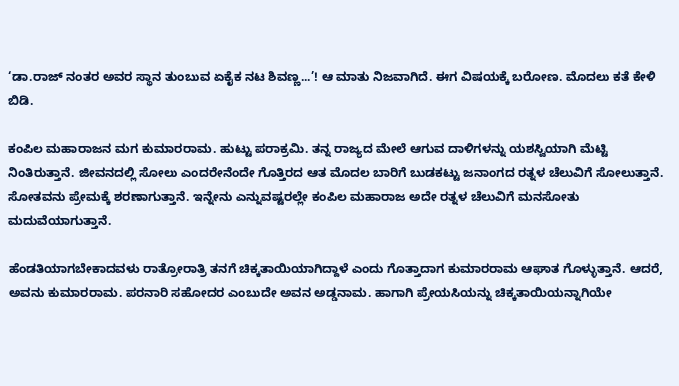‘ಡಾ.ರಾಜ್‌ ನಂತರ ಅವರ ಸ್ಥಾನ ತುಂಬುವ ಏಕೈಕ ನಟ ಶಿವಣ್ಣ...’! ಆ ಮಾತು ನಿಜವಾಗಿದೆ. ಈಗ ವಿಷಯಕ್ಕೆ ಬರೋಣ. ಮೊದಲು ಕತೆ ಕೇಳಿ ಬಿಡಿ.

ಕಂಪಿಲ ಮಹಾರಾಜನ ಮಗ ಕುಮಾರರಾಮ. ಹುಟ್ಟು ಪರಾಕ್ರಮಿ. ತನ್ನ ರಾಜ್ಯದ ಮೇಲೆ ಆಗುವ ದಾಳಿಗಳನ್ನು ಯಶಸ್ವಿಯಾಗಿ ಮೆಟ್ಟಿ ನಿಂತಿರುತ್ತಾನೆ. ಜೀವನದಲ್ಲಿ ಸೋಲು ಎಂದರೇನೆಂದೇ ಗೊತ್ತಿರದ ಆತ ಮೊದಲ ಬಾರಿಗೆ ಬುಡಕಟ್ಟು ಜನಾಂಗದ ರತ್ನಳ ಚೆಲುವಿಗೆ ಸೋಲುತ್ತಾನೆ. ಸೋತವನು ಪ್ರೇಮಕ್ಕೆ ಶರಣಾಗುತ್ತಾನೆ. ಇನ್ನೇನು ಎನ್ನುವಷ್ಟರಲ್ಲೇ ಕಂಪಿಲ ಮಹಾರಾಜ ಅದೇ ರತ್ನಳ ಚೆಲುವಿಗೆ ಮನಸೋತು ಮದುವೆಯಾಗುತ್ತಾನೆ.

ಹೆಂಡತಿಯಾಗಬೇಕಾದವಳು ರಾತ್ರೋರಾತ್ರಿ ತನಗೆ ಚಿಕ್ಕತಾಯಿಯಾಗಿದ್ದಾಳೆ ಎಂದು ಗೊತ್ತಾದಾಗ ಕುಮಾರರಾಮ ಆಘಾತ ಗೊಳ್ಳುತ್ತಾನೆ. ಆದರೆ, ಅವನು ಕುಮಾರರಾಮ. ಪರನಾರಿ ಸಹೋದರ ಎಂಬುದೇ ಅವನ ಅಡ್ಡನಾಮ. ಹಾಗಾಗಿ ಪ್ರೇಯಸಿಯನ್ನು ಚಿಕ್ಕತಾಯಿಯನ್ನಾಗಿಯೇ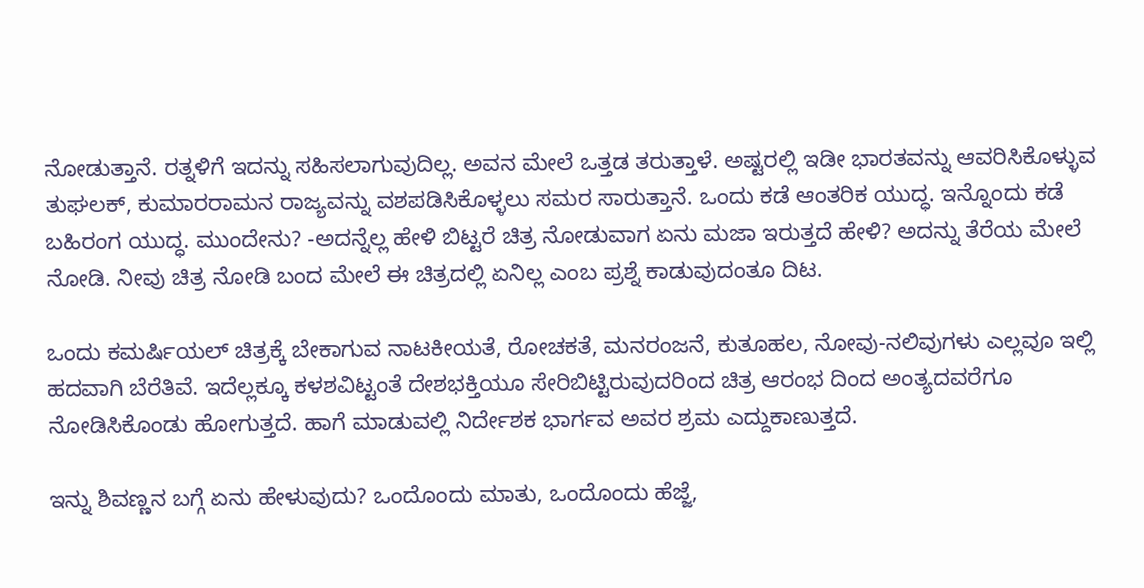ನೋಡುತ್ತಾನೆ. ರತ್ನಳಿಗೆ ಇದನ್ನು ಸಹಿಸಲಾಗುವುದಿಲ್ಲ. ಅವನ ಮೇಲೆ ಒತ್ತಡ ತರುತ್ತಾಳೆ. ಅಷ್ಟರಲ್ಲಿ ಇಡೀ ಭಾರತವನ್ನು ಆವರಿಸಿಕೊಳ್ಳುವ ತುಘಲಕ್‌, ಕುಮಾರರಾಮನ ರಾಜ್ಯವನ್ನು ವಶಪಡಿಸಿಕೊಳ್ಳಲು ಸಮರ ಸಾರುತ್ತಾನೆ. ಒಂದು ಕಡೆ ಆಂತರಿಕ ಯುದ್ಧ. ಇನ್ನೊಂದು ಕಡೆ ಬಹಿರಂಗ ಯುದ್ಧ. ಮುಂದೇನು? -ಅದನ್ನೆಲ್ಲ ಹೇಳಿ ಬಿಟ್ಟರೆ ಚಿತ್ರ ನೋಡುವಾಗ ಏನು ಮಜಾ ಇರುತ್ತದೆ ಹೇಳಿ? ಅದನ್ನು ತೆರೆಯ ಮೇಲೆ ನೋಡಿ. ನೀವು ಚಿತ್ರ ನೋಡಿ ಬಂದ ಮೇಲೆ ಈ ಚಿತ್ರದಲ್ಲಿ ಏನಿಲ್ಲ ಎಂಬ ಪ್ರಶ್ನೆ ಕಾಡುವುದಂತೂ ದಿಟ.

ಒಂದು ಕಮರ್ಷಿಯಲ್‌ ಚಿತ್ರಕ್ಕೆ ಬೇಕಾಗುವ ನಾಟಕೀಯತೆ, ರೋಚಕತೆ, ಮನರಂಜನೆ, ಕುತೂಹಲ, ನೋವು-ನಲಿವುಗಳು ಎಲ್ಲವೂ ಇಲ್ಲಿ ಹದವಾಗಿ ಬೆರೆತಿವೆ. ಇದೆಲ್ಲಕ್ಕೂ ಕಳಶವಿಟ್ಟಂತೆ ದೇಶಭಕ್ತಿಯೂ ಸೇರಿಬಿಟ್ಟಿರುವುದರಿಂದ ಚಿತ್ರ ಆರಂಭ ದಿಂದ ಅಂತ್ಯದವರೆಗೂ ನೋಡಿಸಿಕೊಂಡು ಹೋಗುತ್ತದೆ. ಹಾಗೆ ಮಾಡುವಲ್ಲಿ ನಿರ್ದೇಶಕ ಭಾರ್ಗವ ಅವರ ಶ್ರಮ ಎದ್ದುಕಾಣುತ್ತದೆ.

ಇನ್ನು ಶಿವಣ್ಣನ ಬಗ್ಗೆ ಏನು ಹೇಳುವುದು? ಒಂದೊಂದು ಮಾತು, ಒಂದೊಂದು ಹೆಜ್ಜೆ,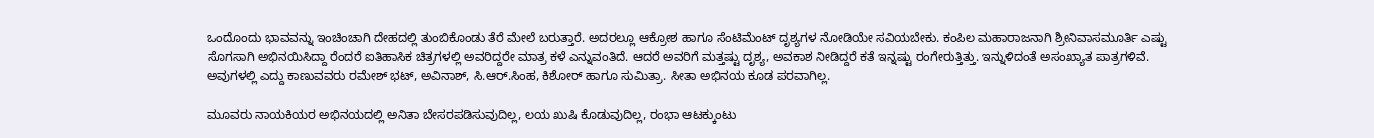ಒಂದೊಂದು ಭಾವವನ್ನು ಇಂಚಿಂಚಾಗಿ ದೇಹದಲ್ಲಿ ತುಂಬಿಕೊಂಡು ತೆರೆ ಮೇಲೆ ಬರುತ್ತಾರೆ. ಅದರಲ್ಲೂ ಆಕ್ರೋಶ ಹಾಗೂ ಸೆಂಟಿಮೆಂಟ್‌ ದೃಶ್ಯಗಳ ನೋಡಿಯೇ ಸವಿಯಬೇಕು. ಕಂಪಿಲ ಮಹಾರಾಜನಾಗಿ ಶ್ರೀನಿವಾಸಮೂರ್ತಿ ಎಷ್ಟು ಸೊಗಸಾಗಿ ಅಭಿನಯಿಸಿದ್ದಾ ರೆಂದರೆ ಐತಿಹಾಸಿಕ ಚಿತ್ರಗಳಲ್ಲಿ ಅವರಿದ್ದರೇ ಮಾತ್ರ ಕಳೆ ಎನ್ನುವಂತಿದೆ. ಆದರೆ ಅವರಿಗೆ ಮತ್ತಷ್ಟು ದೃಶ್ಯ, ಅವಕಾಶ ನೀಡಿದ್ದರೆ ಕತೆ ಇನ್ನಷ್ಟು ರಂಗೇರುತ್ತಿತ್ತು. ಇನ್ನುಳಿದಂತೆ ಅಸಂಖ್ಯಾತ ಪಾತ್ರಗಳಿವೆ. ಅವುಗಳಲ್ಲಿ ಎದ್ದು ಕಾಣುವವರು ರಮೇಶ್‌ ಭಟ್‌, ಅವಿನಾಶ್‌, ಸಿ.ಆರ್‌.ಸಿಂಹ, ಕಿಶೋರ್‌ ಹಾಗೂ ಸುಮಿತ್ರಾ. ಸೀತಾ ಅಭಿನಯ ಕೂಡ ಪರವಾಗಿಲ್ಲ.

ಮೂವರು ನಾಯಕಿಯರ ಅಭಿನಯದಲ್ಲಿ ಅನಿತಾ ಬೇಸರಪಡಿಸುವುದಿಲ್ಲ, ಲಯ ಖುಷಿ ಕೊಡುವುದಿಲ್ಲ, ರಂಭಾ ಆಟಕ್ಕುಂಟು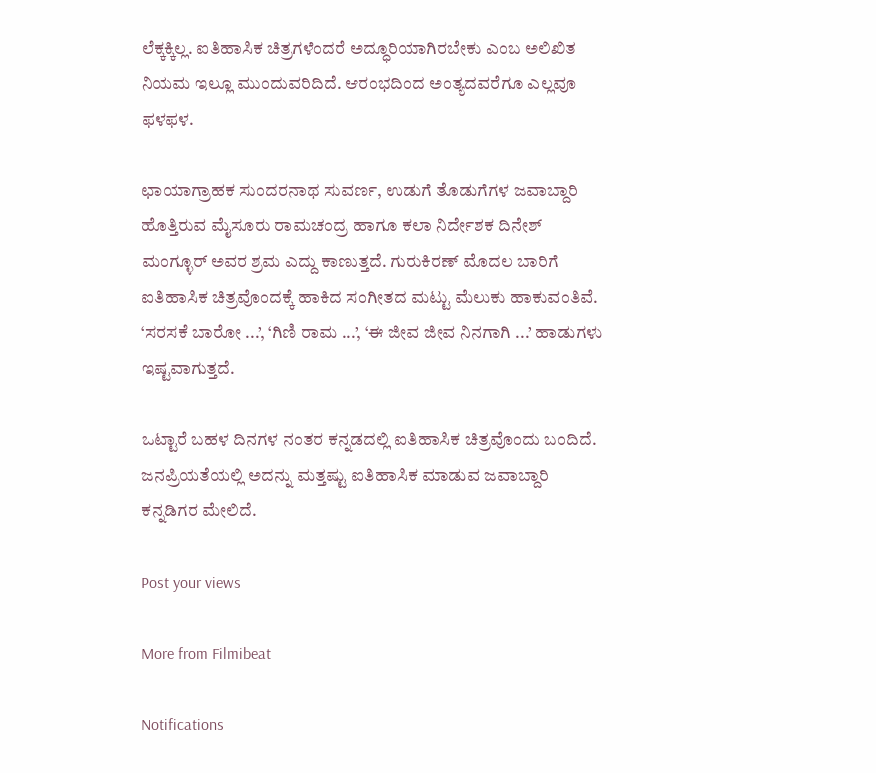ಲೆಕ್ಕಕ್ಕಿಲ್ಲ. ಐತಿಹಾಸಿಕ ಚಿತ್ರಗಳೆಂದರೆ ಅದ್ಧೂರಿಯಾಗಿರಬೇಕು ಎಂಬ ಅಲಿಖಿತ ನಿಯಮ ಇಲ್ಲೂ ಮುಂದುವರಿದಿದೆ. ಆರಂಭದಿಂದ ಅಂತ್ಯದವರೆಗೂ ಎಲ್ಲವೂ ಫಳಫಳ.

ಛಾಯಾಗ್ರಾಹಕ ಸುಂದರನಾಥ ಸುವರ್ಣ, ಉಡುಗೆ ತೊಡುಗೆಗಳ ಜವಾಬ್ದಾರಿ ಹೊತ್ತಿರುವ ಮೈಸೂರು ರಾಮಚಂದ್ರ ಹಾಗೂ ಕಲಾ ನಿರ್ದೇಶಕ ದಿನೇಶ್‌ ಮಂಗ್ಳೂರ್‌ ಅವರ ಶ್ರಮ ಎದ್ದು ಕಾಣುತ್ತದೆ. ಗುರುಕಿರಣ್‌ ಮೊದಲ ಬಾರಿಗೆ ಐತಿಹಾಸಿಕ ಚಿತ್ರವೊಂದಕ್ಕೆ ಹಾಕಿದ ಸಂಗೀತದ ಮಟ್ಟು ಮೆಲುಕು ಹಾಕುವಂತಿವೆ. ‘ಸರಸಕೆ ಬಾರೋ ...’, ‘ಗಿಣಿ ರಾಮ ...’, ‘ಈ ಜೀವ ಜೀವ ನಿನಗಾಗಿ ...’ ಹಾಡುಗಳು ಇಷ್ಟವಾಗುತ್ತದೆ.

ಒಟ್ಟಾರೆ ಬಹಳ ದಿನಗಳ ನಂತರ ಕನ್ನಡದಲ್ಲಿ ಐತಿಹಾಸಿಕ ಚಿತ್ರವೊಂದು ಬಂದಿದೆ. ಜನಪ್ರಿಯತೆಯಲ್ಲಿ ಅದನ್ನು ಮತ್ತಷ್ಟು ಐತಿಹಾಸಿಕ ಮಾಡುವ ಜವಾಬ್ದಾರಿ ಕನ್ನಡಿಗರ ಮೇಲಿದೆ.

Post your views

More from Filmibeat

Notifications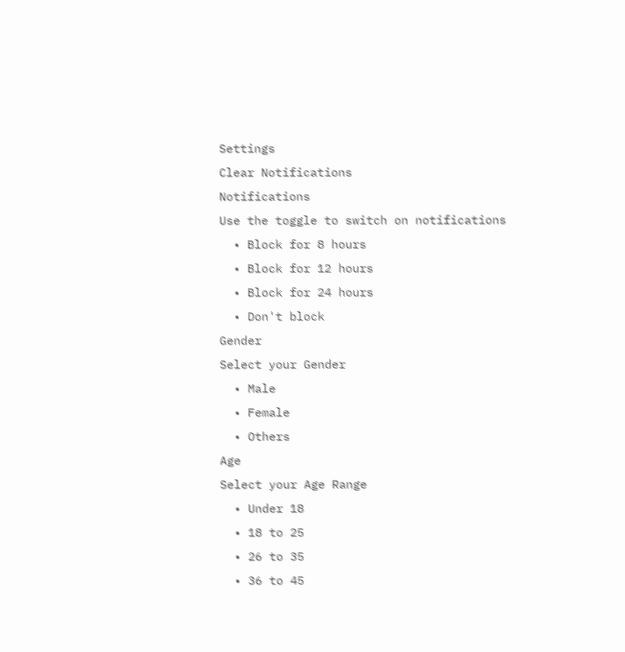Settings
Clear Notifications
Notifications
Use the toggle to switch on notifications
  • Block for 8 hours
  • Block for 12 hours
  • Block for 24 hours
  • Don't block
Gender
Select your Gender
  • Male
  • Female
  • Others
Age
Select your Age Range
  • Under 18
  • 18 to 25
  • 26 to 35
  • 36 to 45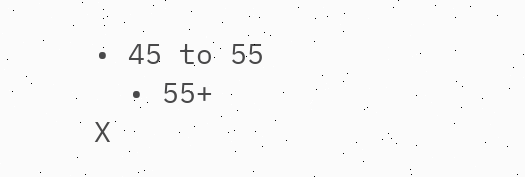• 45 to 55
  • 55+
X